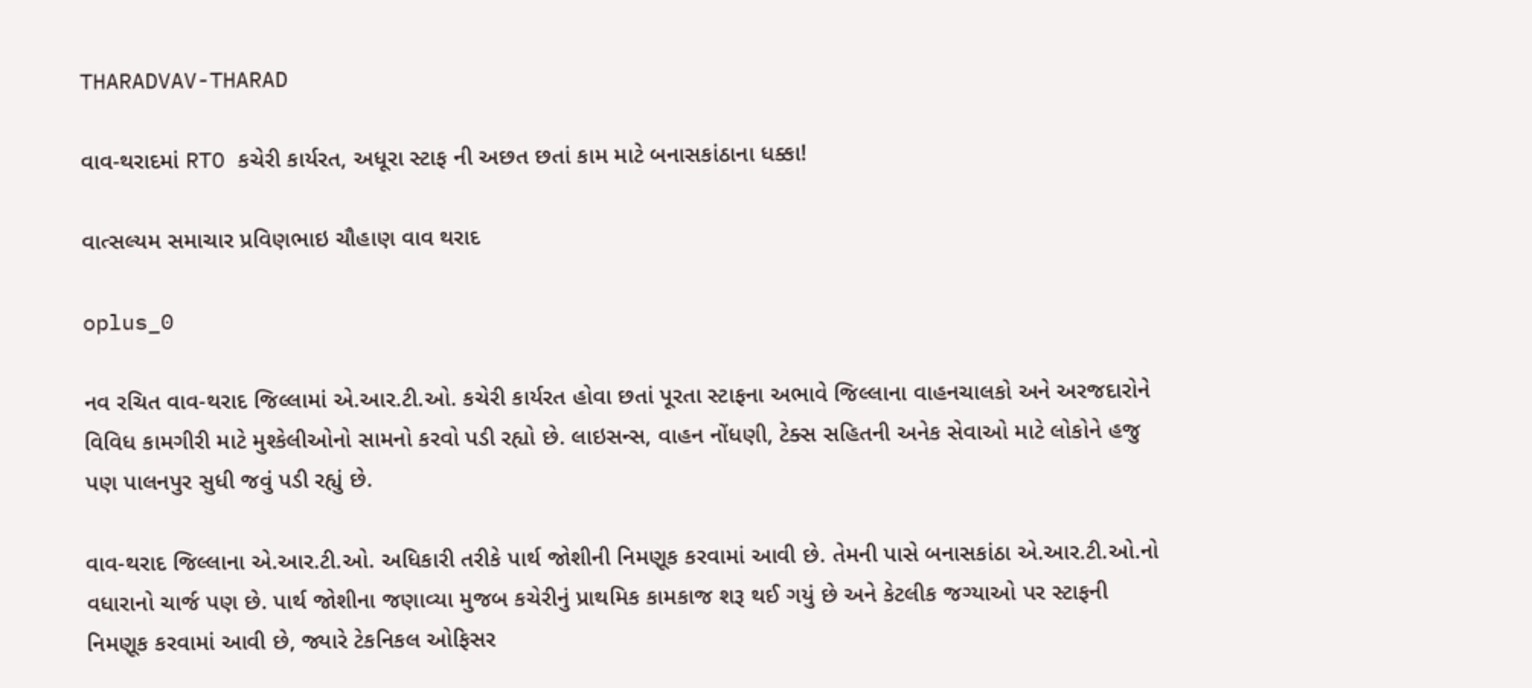THARADVAV-THARAD

વાવ-થરાદમાં RTO કચેરી કાર્યરત, અધૂરા સ્ટાફ ની અછત છતાં કામ માટે બનાસકાંઠાના ધક્કા!

વાત્સલ્યમ સમાચાર પ્રવિણભાઇ ચૌહાણ વાવ થરાદ

oplus_0

નવ રચિત વાવ-થરાદ જિલ્લામાં એ.આર.ટી.ઓ. કચેરી કાર્યરત હોવા છતાં પૂરતા સ્ટાફના અભાવે જિલ્લાના વાહનચાલકો અને અરજદારોને વિવિધ કામગીરી માટે મુશ્કેલીઓનો સામનો કરવો પડી રહ્યો છે. લાઇસન્સ, વાહન નોંધણી, ટેક્સ સહિતની અનેક સેવાઓ માટે લોકોને હજુ પણ પાલનપુર સુધી જવું પડી રહ્યું છે.

વાવ-થરાદ જિલ્લાના એ.આર.ટી.ઓ. અધિકારી તરીકે પાર્થ જોશીની નિમણૂક કરવામાં આવી છે. તેમની પાસે બનાસકાંઠા એ.આર.ટી.ઓ.નો વધારાનો ચાર્જ પણ છે. પાર્થ જોશીના જણાવ્યા મુજબ કચેરીનું પ્રાથમિક કામકાજ શરૂ થઈ ગયું છે અને કેટલીક જગ્યાઓ પર સ્ટાફની નિમણૂક કરવામાં આવી છે, જ્યારે ટેકનિકલ ઓફિસર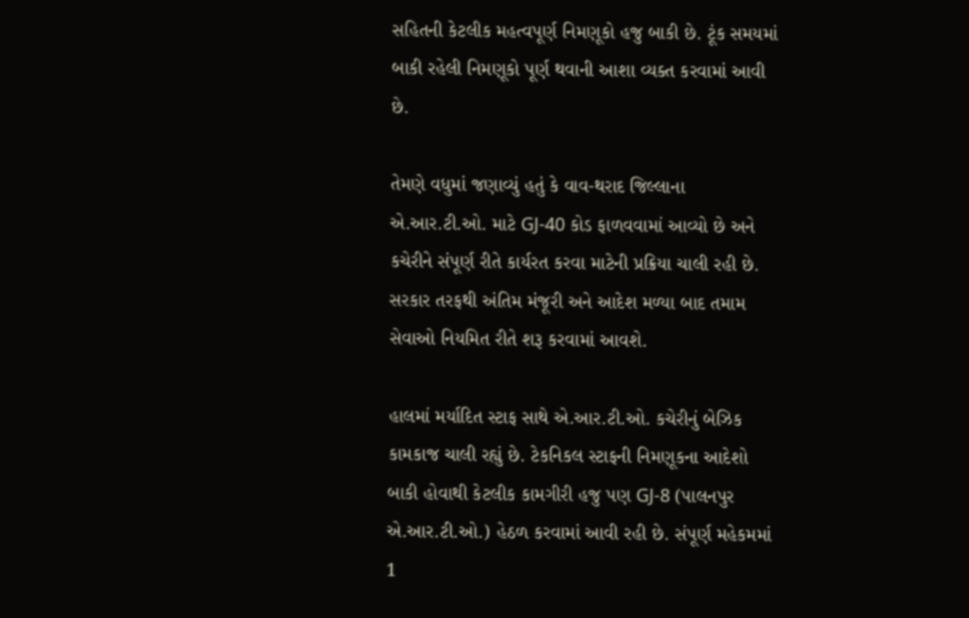સહિતની કેટલીક મહત્વપૂર્ણ નિમણૂકો હજુ બાકી છે. ટૂંક સમયમાં બાકી રહેલી નિમણૂકો પૂર્ણ થવાની આશા વ્યક્ત કરવામાં આવી છે.

તેમણે વધુમાં જણાવ્યું હતું કે વાવ-થરાદ જિલ્લાના એ.આર.ટી.ઓ. માટે GJ-40 કોડ ફાળવવામાં આવ્યો છે અને કચેરીને સંપૂર્ણ રીતે કાર્યરત કરવા માટેની પ્રક્રિયા ચાલી રહી છે. સરકાર તરફથી અંતિમ મંજૂરી અને આદેશ મળ્યા બાદ તમામ સેવાઓ નિયમિત રીતે શરૂ કરવામાં આવશે.

હાલમાં મર્યાદિત સ્ટાફ સાથે એ.આર.ટી.ઓ. કચેરીનું બેઝિક કામકાજ ચાલી રહ્યું છે. ટેકનિકલ સ્ટાફની નિમણૂકના આદેશો બાકી હોવાથી કેટલીક કામગીરી હજુ પણ GJ-8 (પાલનપુર એ.આર.ટી.ઓ.) હેઠળ કરવામાં આવી રહી છે. સંપૂર્ણ મહેકમમાં 1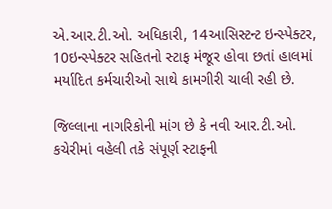એ.આર.ટી.ઓ. અધિકારી, 14આસિસ્ટન્ટ ઇન્સ્પેક્ટર, 10ઇન્સ્પેક્ટર સહિતનો સ્ટાફ મંજૂર હોવા છતાં હાલમાં મર્યાદિત કર્મચારીઓ સાથે કામગીરી ચાલી રહી છે.

જિલ્લાના નાગરિકોની માંગ છે કે નવી આર.ટી.ઓ. કચેરીમાં વહેલી તકે સંપૂર્ણ સ્ટાફની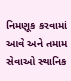નિમણૂક કરવામાં આવે અને તમામ સેવાઓ સ્થાનિક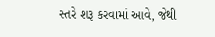સ્તરે શરૂ કરવામાં આવે, જેથી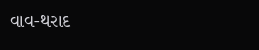વાવ-થરાદ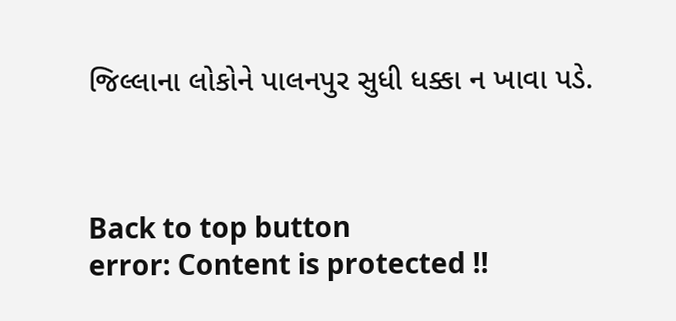જિલ્લાના લોકોને પાલનપુર સુધી ધક્કા ન ખાવા પડે.



Back to top button
error: Content is protected !!